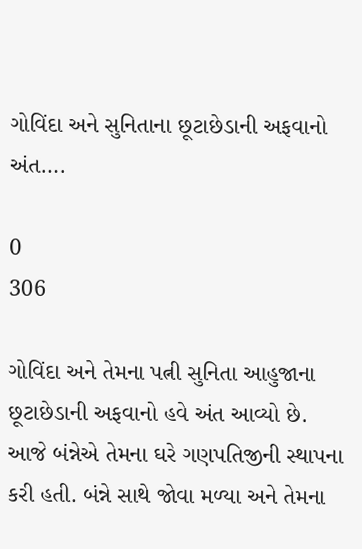ગોવિંદા અને સુનિતાના છૂટાછેડાની અફવાનો અંત….

0
306

ગોવિંદા અને તેમના પત્ની સુનિતા આહુજાના છૂટાછેડાની અફવાનો હવે અંત આવ્યો છે. આજે બંન્નેએ તેમના ઘરે ગણપતિજીની સ્થાપના કરી હતી. બંન્ને સાથે જોવા મળ્યા અને તેમના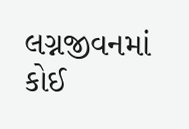લગ્નજીવનમાં કોઈ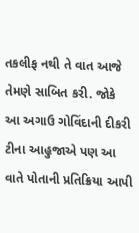તકલીફ નથી તે વાત આજે તેમણે સાબિત કરી. જોકે આ અગાઉ ગોવિંદાની દીકરી ટીના આહુજાએ પણ આ વાતે પોતાની પ્રતિક્રિયા આપી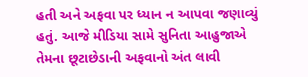હતી અને અફવા પર ધ્યાન ન આપવા જણાવ્યું હતું. આજે મીડિયા સામે સુનિતા આહુજાએ તેમના છૂટાછેડાની અફવાનો અંત લાવી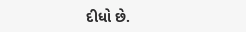દીધો છે.